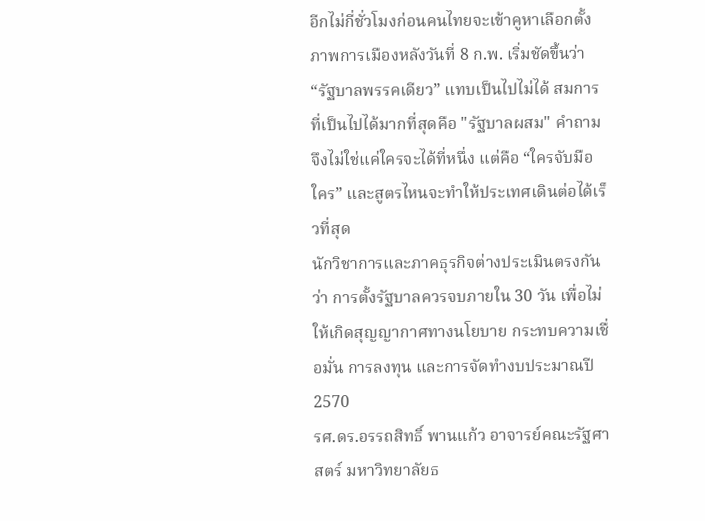อีกไม่กี่ชั่วโมงก่อนคนไทยจะเข้าคูหาเลือกตั้ง ภาพการเมืองหลังวันที่ 8 ก.พ. เริ่มชัดขึ้นว่า “รัฐบาลพรรคเดียว” แทบเป็นไปไม่ได้ สมการที่เป็นไปได้มากที่สุดคือ "รัฐบาลผสม" คำถามจึงไม่ใช่แค่ใครจะได้ที่หนึ่ง แต่คือ “ใครจับมือใคร” และสูตรไหนจะทำให้ประเทศเดินต่อได้เร็วที่สุด
นักวิชาการและภาคธุรกิจต่างประเมินตรงกันว่า การตั้งรัฐบาลควรจบภายใน 30 วัน เพื่อไม่ให้เกิดสุญญากาศทางนโยบาย กระทบความเชื่อมั่น การลงทุน และการจัดทำงบประมาณปี 2570
รศ.ดร.อรรถสิทธิ์ พานแก้ว อาจารย์คณะรัฐศาสตร์ มหาวิทยาลัยธ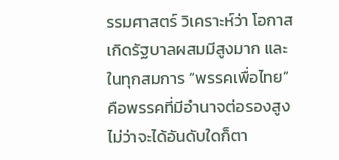รรมศาสตร์ วิเคราะห์ว่า โอกาสเกิดรัฐบาลผสมมีสูงมาก และในทุกสมการ “พรรคเพื่อไทย” คือพรรคที่มีอำนาจต่อรองสูง ไม่ว่าจะได้อันดับใดก็ตา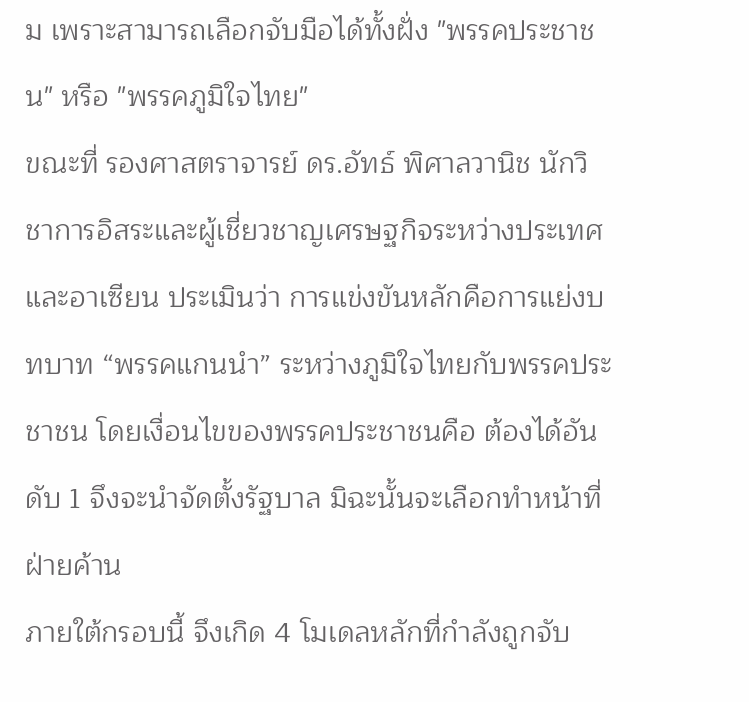ม เพราะสามารถเลือกจับมือได้ทั้งฝั่ง "พรรคประชาชน" หรือ "พรรคภูมิใจไทย"
ขณะที่ รองศาสตราจารย์ ดร.อัทธ์ พิศาลวานิช นักวิชาการอิสระและผู้เชี่ยวชาญเศรษฐกิจระหว่างประเทศและอาเซียน ประเมินว่า การแข่งขันหลักคือการแย่งบทบาท “พรรคแกนนำ” ระหว่างภูมิใจไทยกับพรรคประชาชน โดยเงื่อนไขของพรรคประชาชนคือ ต้องได้อันดับ 1 จึงจะนำจัดตั้งรัฐบาล มิฉะนั้นจะเลือกทำหน้าที่ฝ่ายค้าน
ภายใต้กรอบนี้ จึงเกิด 4 โมเดลหลักที่กำลังถูกจับ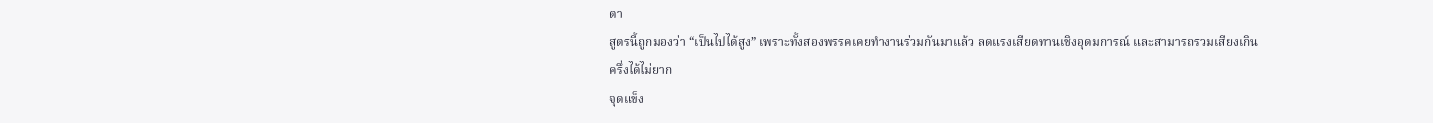ตา
สูตรนี้ถูกมองว่า “เป็นไปได้สูง” เพราะทั้งสองพรรคเคยทำงานร่วมกันมาแล้ว ลดแรงเสียดทานเชิงอุดมการณ์ และสามารถรวมเสียงเกินครึ่งได้ไม่ยาก
จุดแข็ง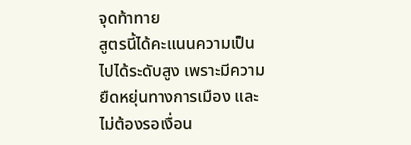จุดท้าทาย
สูตรนี้ได้คะแนนความเป็นไปได้ระดับสูง เพราะมีความยืดหยุ่นทางการเมือง และไม่ต้องรอเงื่อน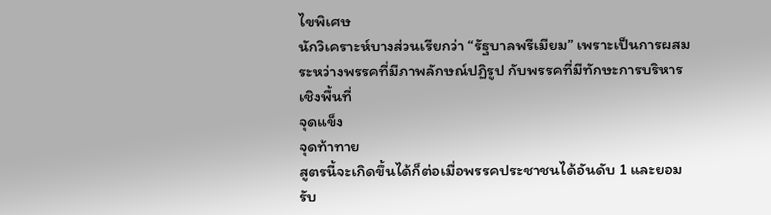ไขพิเศษ
นักวิเคราะห์บางส่วนเรียกว่า “รัฐบาลพรีเมียม” เพราะเป็นการผสมระหว่างพรรคที่มีภาพลักษณ์ปฏิรูป กับพรรคที่มีทักษะการบริหารเชิงพื้นที่
จุดแข็ง
จุดท้าทาย
สูตรนี้จะเกิดขึ้นได้ก็ต่อเมื่อพรรคประชาชนได้อันดับ 1 และยอมรับ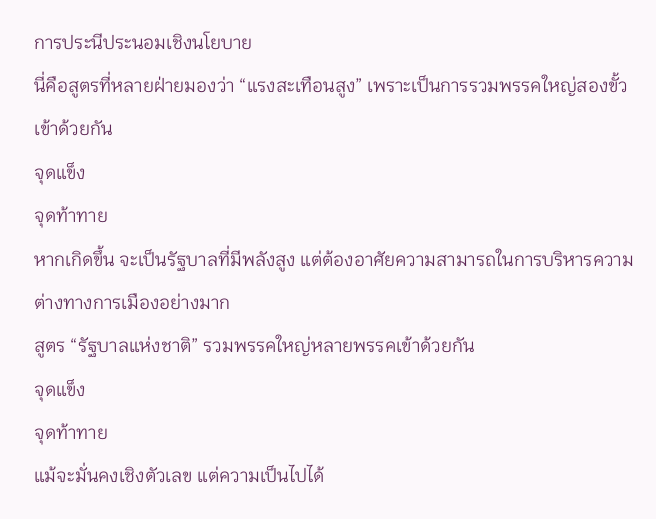การประนีประนอมเชิงนโยบาย
นี่คือสูตรที่หลายฝ่ายมองว่า “แรงสะเทือนสูง” เพราะเป็นการรวมพรรคใหญ่สองขั้วเข้าด้วยกัน
จุดแข็ง
จุดท้าทาย
หากเกิดขึ้น จะเป็นรัฐบาลที่มีพลังสูง แต่ต้องอาศัยความสามารถในการบริหารความต่างทางการเมืองอย่างมาก
สูตร “รัฐบาลแห่งชาติ” รวมพรรคใหญ่หลายพรรคเข้าด้วยกัน
จุดแข็ง
จุดท้าทาย
แม้จะมั่นคงเชิงตัวเลข แต่ความเป็นไปได้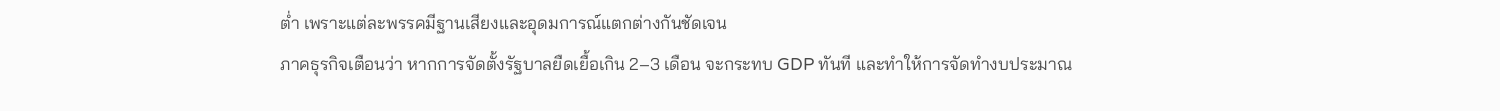ต่ำ เพราะแต่ละพรรคมีฐานเสียงและอุดมการณ์แตกต่างกันชัดเจน
ภาคธุรกิจเตือนว่า หากการจัดตั้งรัฐบาลยืดเยื้อเกิน 2–3 เดือน จะกระทบ GDP ทันที และทำให้การจัดทำงบประมาณ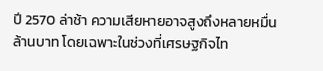ปี 2570 ล่าช้า ความเสียหายอาจสูงถึงหลายหมื่นล้านบาท โดยเฉพาะในช่วงที่เศรษฐกิจไท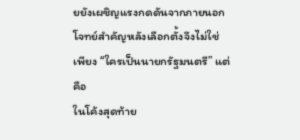ยยังเผชิญแรงกดดันจากภายนอก
โจทย์สำคัญหลังเลือกตั้งจึงไม่ใช่เพียง “ใครเป็นนายกรัฐมนตรี” แต่คือ
ในโค้งสุดท้าย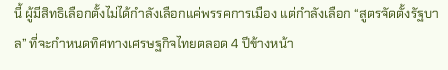นี้ ผู้มีสิทธิเลือกตั้งไม่ได้กำลังเลือกแค่พรรคการเมือง แต่กำลังเลือก “สูตรจัดตั้งรัฐบาล” ที่จะกำหนดทิศทางเศรษฐกิจไทยตลอด 4 ปีข้างหน้า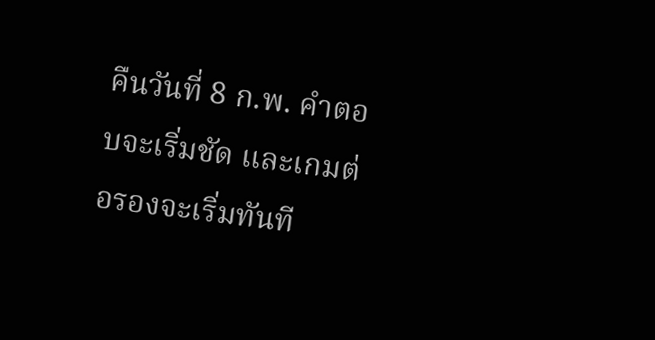คืนวันที่ 8 ก.พ. คำตอบจะเริ่มชัด และเกมต่อรองจะเริ่มทันที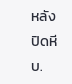หลังปิดหีบ.